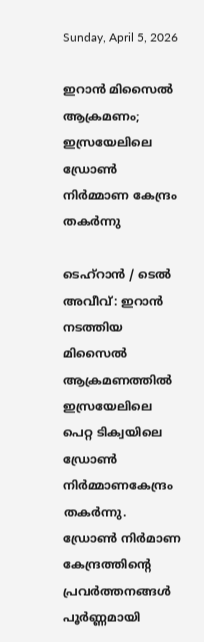Sunday, April 5, 2026

ഇറാൻ മിസൈൽ ആക്രമണം; ഇസ്രയേലിലെ ഡ്രോൺ നിർമ്മാണ കേന്ദ്രം തകർന്നു

ടെഹ്റാൻ / ടെൽ അവീവ്: ഇറാൻ നടത്തിയ മിസൈൽ ആക്രമണത്തിൽ ഇസ്രയേലിലെ പെറ്റ ടിക്വയിലെ ഡ്രോൺ നിർമ്മാണകേന്ദ്രം തകർന്നു. ഡ്രോൺ നിർമാണ കേന്ദ്രത്തിന്റെ പ്രവർത്തനങ്ങൾ പൂർണ്ണമായി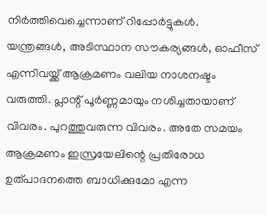നിർത്തിവെച്ചെന്നാണ്‌ റിപ്പോർട്ടുകൾ. യന്ത്രങ്ങൾ, അടിസ്ഥാന സൗകര്യങ്ങൾ, ഓഫീസ് എന്നിവയ്ക്ക് ആക്രമണം വലിയ നാശനഷ്ടം വരുത്തി. പ്ലാന്റ് പൂർണ്ണമായും നശിച്ചതായാണ് വിവരം. പുറത്തുവരുന്ന വിവരം. അതേ സമയം ആക്രമണം ഇസ്രയേലിന്റെ പ്രതിരോധ ഉത്പാദനത്തെ ബാധിക്കുമോ എന്ന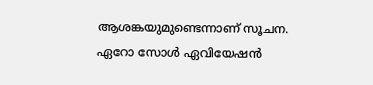ആശങ്കയുമുണ്ടെന്നാണ്‌ സൂചന. ഏറോ സോൾ ഏവിയേഷൻ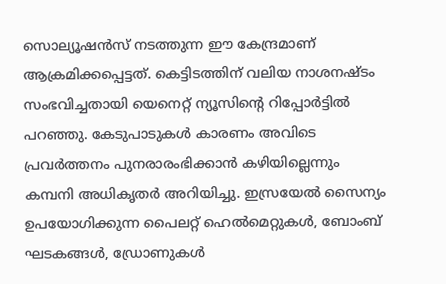സൊല്യൂഷൻസ് നടത്തുന്ന ഈ കേന്ദ്രമാണ് ആക്രമിക്കപ്പെട്ടത്. കെട്ടിടത്തിന് വലിയ നാശനഷ്ടം സംഭവിച്ചതായി യെനെറ്റ് ന്യൂസിന്റെ റിപ്പോർട്ടിൽ പറഞ്ഞു. കേടുപാടുകൾ കാരണം അവിടെ പ്രവർത്തനം പുനരാരംഭിക്കാൻ കഴിയില്ലെന്നും കമ്പനി അധികൃതർ അറിയിച്ചു. ഇസ്രയേൽ സൈന്യം ഉപയോഗിക്കുന്ന പൈലറ്റ് ഹെൽമെറ്റുകൾ, ബോംബ് ഘടകങ്ങൾ, ഡ്രോണുകൾ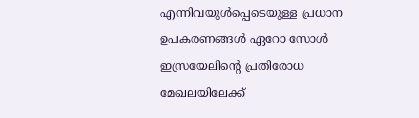എന്നിവയുൾപ്പെടെയുള്ള പ്രധാന ഉപകരണങ്ങൾ ഏറോ സോൾ ഇസ്രയേലിന്റെ പ്രതിരോധ മേഖലയിലേക്ക്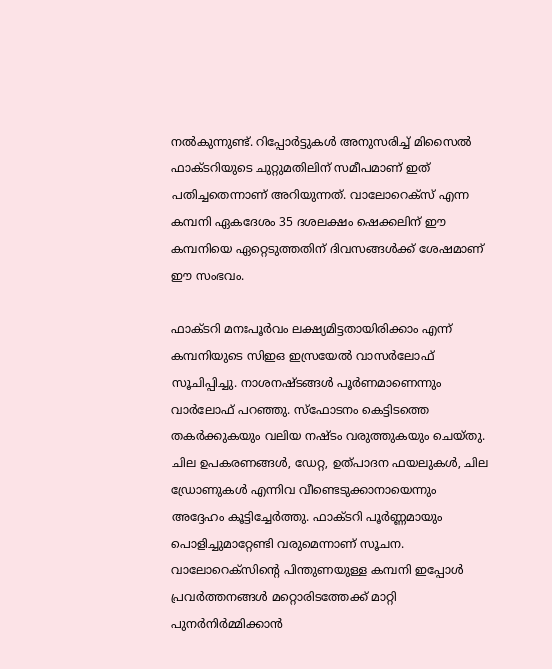നൽകുന്നുണ്ട്. റിപ്പോർട്ടുകൾ അനുസരിച്ച് മിസൈൽ ഫാക്ടറിയുടെ ചുറ്റുമതിലിന് സമീപമാണ് ഇത്‌ പതിച്ചതെന്നാണ്‌ അറിയുന്നത്‌. വാലോറെക്സ് എന്ന കമ്പനി ഏകദേശം 35 ദശലക്ഷം ഷെക്കലിന് ഈ കമ്പനിയെ ഏറ്റെടുത്തതിന് ദിവസങ്ങൾക്ക് ശേഷമാണ് ഈ സംഭവം.

ഫാക്ടറി മനഃപൂർവം ലക്ഷ്യമിട്ടതായിരിക്കാം എന്ന് കമ്പനിയുടെ സിഇഒ ഇസ്രയേൽ വാസർലോഫ് സൂചിപ്പിച്ചു. നാശനഷ്ടങ്ങൾ പൂർണമാണെന്നും വാർലോഫ് പറഞ്ഞു. സ്ഫോടനം കെട്ടിടത്തെ തകർക്കുകയും വലിയ നഷ്ടം വരുത്തുകയും ചെയ്തു. ചില ഉപകരണങ്ങൾ, ഡേറ്റ, ഉത്പാദന ഫയലുകൾ, ചില ഡ്രോണുകൾ എന്നിവ വീണ്ടെടുക്കാനായെന്നും അദ്ദേഹം കൂട്ടിച്ചേർത്തു. ഫാക്ടറി പൂർണ്ണമായും പൊളിച്ചുമാറ്റേണ്ടി വരുമെന്നാണ് സൂചന. വാലോറെക്സിന്റെ പിന്തുണയുള്ള കമ്പനി ഇപ്പോൾ പ്രവർത്തനങ്ങൾ മറ്റൊരിടത്തേക്ക് മാറ്റി പുനർനിർമ്മിക്കാൻ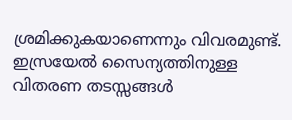ശ്രമിക്കുകയാണെന്നും വിവരമുണ്ട്. ഇസ്രയേൽ സൈന്യത്തിനുള്ള വിതരണ തടസ്സങ്ങൾ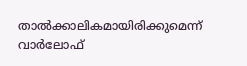താൽക്കാലികമായിരിക്കുമെന്ന് വാർലോഫ്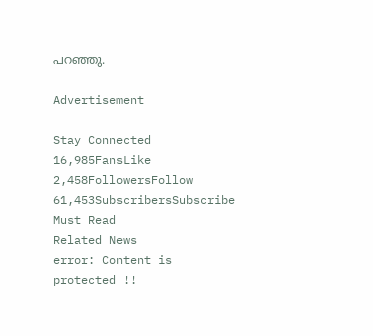പറഞ്ഞു.

Advertisement

Stay Connected
16,985FansLike
2,458FollowersFollow
61,453SubscribersSubscribe
Must Read
Related News
error: Content is protected !!